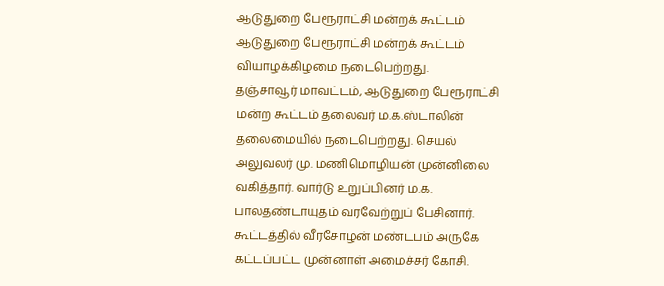ஆடுதுறை பேரூராட்சி மன்றக் கூட்டம்
ஆடுதுறை பேரூராட்சி மன்றக் கூட்டம் வியாழக்கிழமை நடைபெற்றது.
தஞ்சாவூர் மாவட்டம், ஆடுதுறை பேரூராட்சி மன்ற கூட்டம் தலைவர் ம.க.ஸ்டாலின் தலைமையில் நடைபெற்றது. செயல் அலுவலர் மு. மணிமொழியன் முன்னிலை வகித்தார். வார்டு உறுப்பினர் ம.க. பாலதண்டாயுதம் வரவேற்றுப் பேசினார். கூட்டத்தில் வீரசோழன் மண்டபம் அருகே கட்டப்பட்ட முன்னாள் அமைச்சர் கோசி.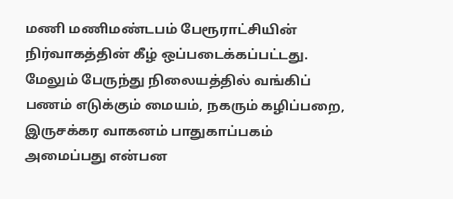மணி மணிமண்டபம் பேரூராட்சியின் நிர்வாகத்தின் கீழ் ஒப்படைக்கப்பட்டது.
மேலும் பேருந்து நிலையத்தில் வங்கிப் பணம் எடுக்கும் மையம், நகரும் கழிப்பறை, இருசக்கர வாகனம் பாதுகாப்பகம் அமைப்பது என்பன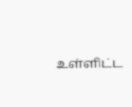உள்ளிட்ட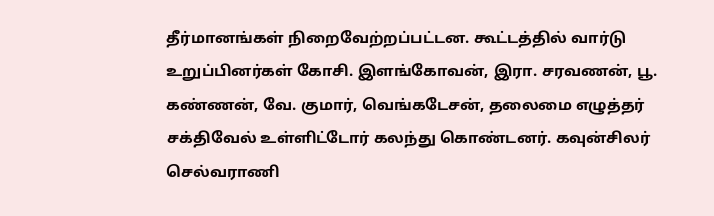தீர்மானங்கள் நிறைவேற்றப்பட்டன. கூட்டத்தில் வார்டு உறுப்பினர்கள் கோசி. இளங்கோவன், இரா. சரவணன், பூ. கண்ணன், வே. குமார், வெங்கடேசன், தலைமை எழுத்தர் சக்திவேல் உள்ளிட்டோர் கலந்து கொண்டனர். கவுன்சிலர் செல்வராணி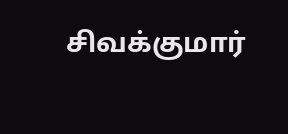சிவக்குமார்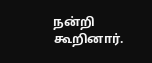நன்றி கூறினார்.